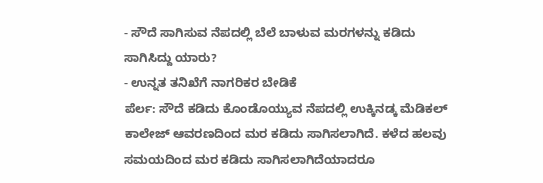- ಸೌದೆ ಸಾಗಿಸುವ ನೆಪದಲ್ಲಿ ಬೆಲೆ ಬಾಳುವ ಮರಗಳನ್ನು ಕಡಿದು ಸಾಗಿಸಿದ್ದು ಯಾರು?
- ಉನ್ನತ ತನಿಖೆಗೆ ನಾಗರಿಕರ ಬೇಡಿಕೆ
ಪೆರ್ಲ: ಸೌದೆ ಕಡಿದು ಕೊಂಡೊಯ್ಯುವ ನೆಪದಲ್ಲಿ ಉಕ್ಕಿನಡ್ಕ ಮೆಡಿಕಲ್ ಕಾಲೇಜ್ ಆವರಣದಿಂದ ಮರ ಕಡಿದು ಸಾಗಿಸಲಾಗಿದೆ. ಕಳೆದ ಹಲವು ಸಮಯದಿಂದ ಮರ ಕಡಿದು ಸಾಗಿಸಲಾಗಿದೆಯಾದರೂ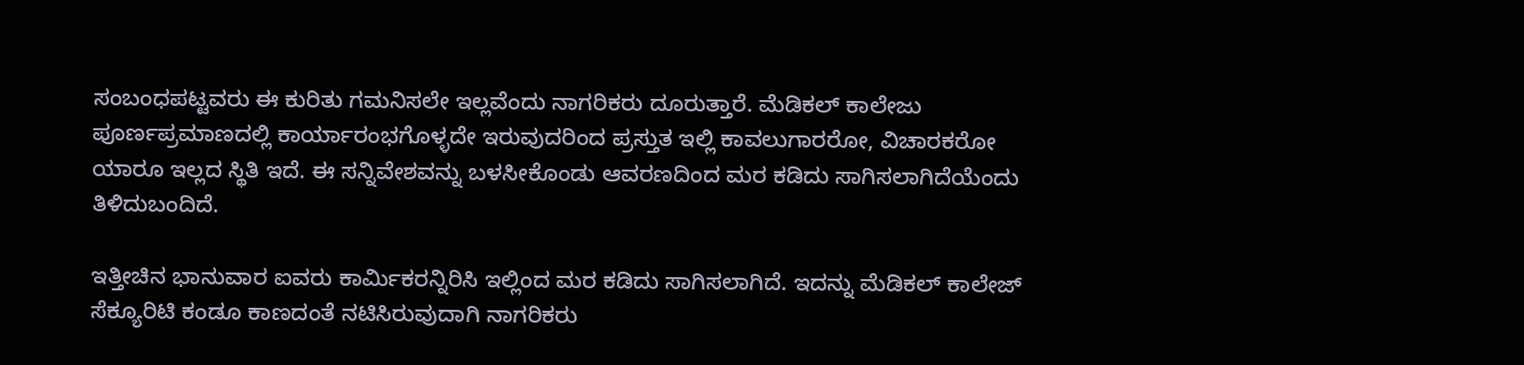ಸಂಬಂಧಪಟ್ಟವರು ಈ ಕುರಿತು ಗಮನಿಸಲೇ ಇಲ್ಲವೆಂದು ನಾಗರಿಕರು ದೂರುತ್ತಾರೆ. ಮೆಡಿಕಲ್ ಕಾಲೇಜು ಪೂರ್ಣಪ್ರಮಾಣದಲ್ಲಿ ಕಾರ್ಯಾರಂಭಗೊಳ್ಳದೇ ಇರುವುದರಿಂದ ಪ್ರಸ್ತುತ ಇಲ್ಲಿ ಕಾವಲುಗಾರರೋ, ವಿಚಾರಕರೋ ಯಾರೂ ಇಲ್ಲದ ಸ್ಥಿತಿ ಇದೆ. ಈ ಸನ್ನಿವೇಶವನ್ನು ಬಳಸೀಕೊಂಡು ಆವರಣದಿಂದ ಮರ ಕಡಿದು ಸಾಗಿಸಲಾಗಿದೆಯೆಂದು ತಿಳಿದುಬಂದಿದೆ.

ಇತ್ತೀಚಿನ ಭಾನುವಾರ ಐವರು ಕಾರ್ಮಿಕರನ್ನಿರಿಸಿ ಇಲ್ಲಿಂದ ಮರ ಕಡಿದು ಸಾಗಿಸಲಾಗಿದೆ. ಇದನ್ನು ಮೆಡಿಕಲ್ ಕಾಲೇಜ್ ಸೆಕ್ಯೂರಿಟಿ ಕಂಡೂ ಕಾಣದಂತೆ ನಟಿಸಿರುವುದಾಗಿ ನಾಗರಿಕರು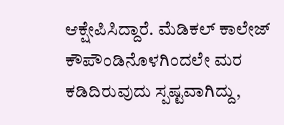ಆಕ್ಷೇಪಿಸಿದ್ದಾರೆ. ಮೆಡಿಕಲ್ ಕಾಲೇಜ್ ಕೌಪೌಂಡಿನೊಳಗಿಂದಲೇ ಮರ ಕಡಿದಿರುವುದು ಸ್ಪಷ್ಟವಾಗಿದ್ದು,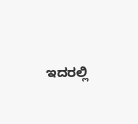ಇದರಲ್ಲಿ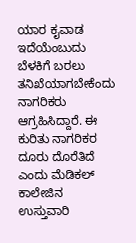ಯಾರ ಕೖವಾಡ ಇದೆಯೆಂಬುದು ಬೆಳಕಿಗೆ ಬರಲು ತನಿಖೆಯಾಗಬೇಕೆಂದು ನಾಗರಿಕರು ಆಗ್ರಹಿಸಿದ್ದಾರೆ. ಈ ಕುರಿತು ನಾಗರಿಕರ ದೂರು ದೊರೆತಿದೆ ಎಂದು ಮೆಡಿಕಲ್ ಕಾಲೇಜಿನ ಉಸ್ತುವಾರಿ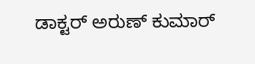ಡಾಕ್ಟರ್ ಅರುಣ್ ಕುಮಾರ್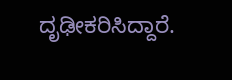ದೃಢೀಕರಿಸಿದ್ದಾರೆ.